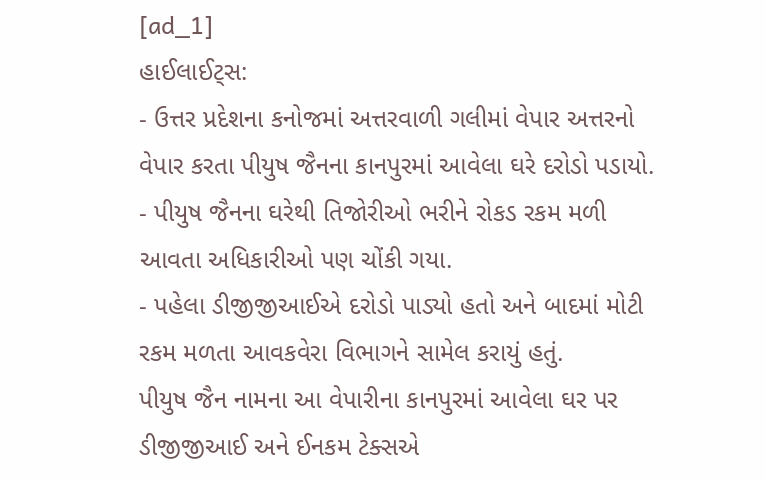[ad_1]
હાઈલાઈટ્સ:
- ઉત્તર પ્રદેશના કનોજમાં અત્તરવાળી ગલીમાં વેપાર અત્તરનો વેપાર કરતા પીયુષ જૈનના કાનપુરમાં આવેલા ઘરે દરોડો પડાયો.
- પીયુષ જૈનના ઘરેથી તિજોરીઓ ભરીને રોકડ રકમ મળી આવતા અધિકારીઓ પણ ચોંકી ગયા.
- પહેલા ડીજીજીઆઈએ દરોડો પાડ્યો હતો અને બાદમાં મોટી રકમ મળતા આવકવેરા વિભાગને સામેલ કરાયું હતું.
પીયુષ જૈન નામના આ વેપારીના કાનપુરમાં આવેલા ઘર પર ડીજીજીઆઈ અને ઈનકમ ટેક્સએ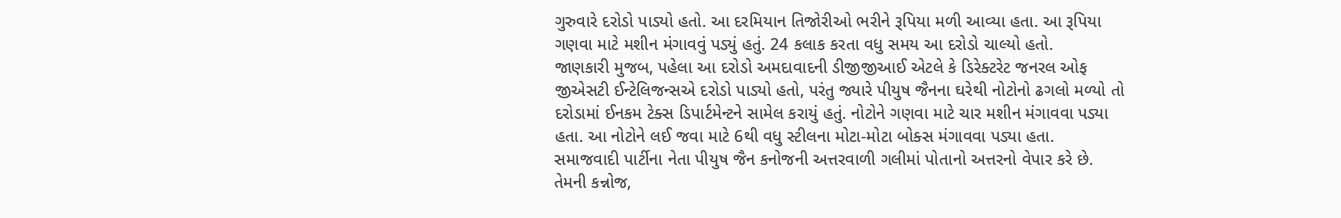ગુરુવારે દરોડો પાડ્યો હતો. આ દરમિયાન તિજોરીઓ ભરીને રૂપિયા મળી આવ્યા હતા. આ રૂપિયા ગણવા માટે મશીન મંગાવવું પડ્યું હતું. 24 કલાક કરતા વધુ સમય આ દરોડો ચાલ્યો હતો.
જાણકારી મુજબ, પહેલા આ દરોડો અમદાવાદની ડીજીજીઆઈ એટલે કે ડિરેક્ટરેટ જનરલ ઓફ જીએસટી ઈન્ટેલિજન્સએ દરોડો પાડ્યો હતો, પરંતુ જ્યારે પીયુષ જૈનના ઘરેથી નોટોનો ઢગલો મળ્યો તો દરોડામાં ઈનકમ ટેક્સ ડિપાર્ટમેન્ટને સામેલ કરાયું હતું. નોટોને ગણવા માટે ચાર મશીન મંગાવવા પડ્યા હતા. આ નોટોને લઈ જવા માટે 6થી વધુ સ્ટીલના મોટા-મોટા બોક્સ મંગાવવા પડ્યા હતા.
સમાજવાદી પાર્ટીના નેતા પીયુષ જૈન કનોજની અત્તરવાળી ગલીમાં પોતાનો અત્તરનો વેપાર કરે છે. તેમની કન્નોજ,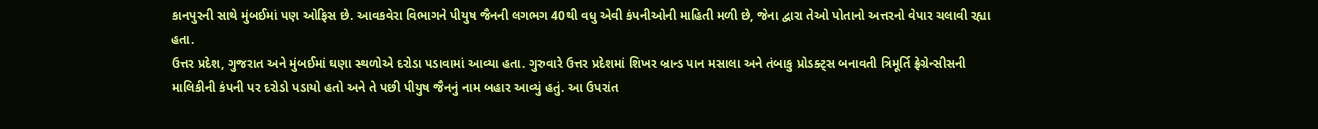કાનપુરની સાથે મુંબઈમાં પણ ઓફિસ છે. આવકવેરા વિભાગને પીયુષ જૈનની લગભગ 40થી વધુ એવી કંપનીઓની માહિતી મળી છે, જેના દ્વારા તેઓ પોતાનો અત્તરનો વેપાર ચલાવી રહ્યા હતા.
ઉત્તર પ્રદેશ, ગુજરાત અને મુંબઈમાં ઘણા સ્થળોએ દરોડા પડાવામાં આવ્યા હતા. ગુરુવારે ઉત્તર પ્રદેશમાં શિખર બ્રાન્ડ પાન મસાલા અને તંબાકુ પ્રોડક્ટ્સ બનાવતી ત્રિમૂર્તિ ફ્રેગ્રેન્સીસની માલિકીની કંપની પર દરોડો પડાયો હતો અને તે પછી પીયુષ જૈનનું નામ બહાર આવ્યું હતું. આ ઉપરાંત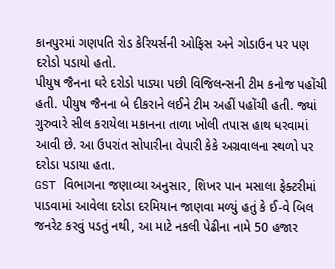કાનપુરમાં ગણપતિ રોડ કેરિયર્સની ઓફિસ અને ગોડાઉન પર પણ દરોડો પડાયો હતો.
પીયુષ જૈનના ઘરે દરોડો પાડ્યા પછી વિજિલન્સની ટીમ કનોજ પહોંચી હતી. પીયુષ જૈનના બે દીકરાને લઈને ટીમ અહીં પહોંચી હતી. જ્યાં ગુરુવારે સીલ કરાયેલા મકાનના તાળા ખોલી તપાસ હાથ ધરવામાં આવી છે. આ ઉપરાંત સોપારીના વેપારી કેકે અગ્રવાલના સ્થળો પર દરોડા પડાયા હતા.
GST વિભાગના જણાવ્યા અનુસાર, શિખર પાન મસાલા ફેક્ટરીમાં પાડવામાં આવેલા દરોડા દરમિયાન જાણવા મળ્યું હતું કે ઈ-વે બિલ જનરેટ કરવું પડતું નથી, આ માટે નકલી પેઢીના નામે 50 હજાર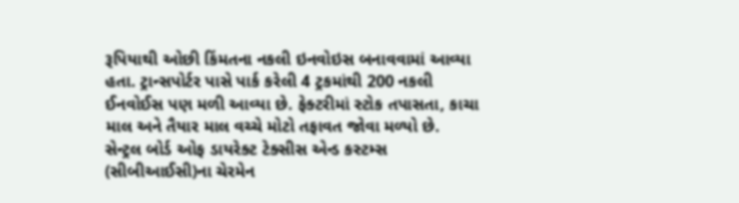રૂપિયાથી ઓછી કિંમતના નકલી ઇનવોઇસ બનાવવામાં આવ્યા હતા. ટ્રાન્સપોર્ટર પાસે પાર્ક કરેલી 4 ટ્રકમાંથી 200 નકલી ઈનવોઈસ પણ મળી આવ્યા છે. ફેક્ટરીમાં સ્ટોક તપાસતા, કાચા માલ અને તૈયાર માલ વચ્ચે મોટો તફાવત જોવા મળ્યો છે.
સેન્ટ્રલ બોર્ડ ઓફ ડાયરેક્ટ ટેક્સીસ એન્ડ કસ્ટમ્સ (સીબીઆઈસી)ના ચેરમેન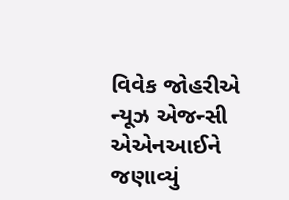વિવેક જોહરીએ ન્યૂઝ એજન્સી એએનઆઈને જણાવ્યું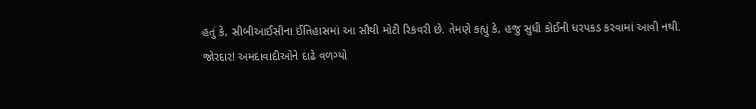હતું કે, સીબીઆઈસીના ઈતિહાસમાં આ સૌથી મોટી રિકવરી છે. તેમણે કહ્યું કે, હજુ સુધી કોઈની ધરપકડ કરવામાં આવી નથી.
જોરદાર! અમદાવાદીઓને દાઢે વળગ્યો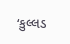‘કુલ્લડ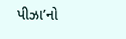પીઝા’નો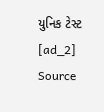યુનિક ટેસ્ટ
[ad_2]
Source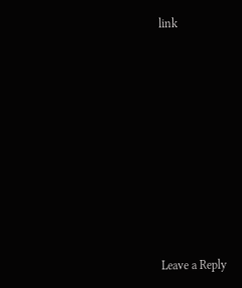link














Leave a Reply